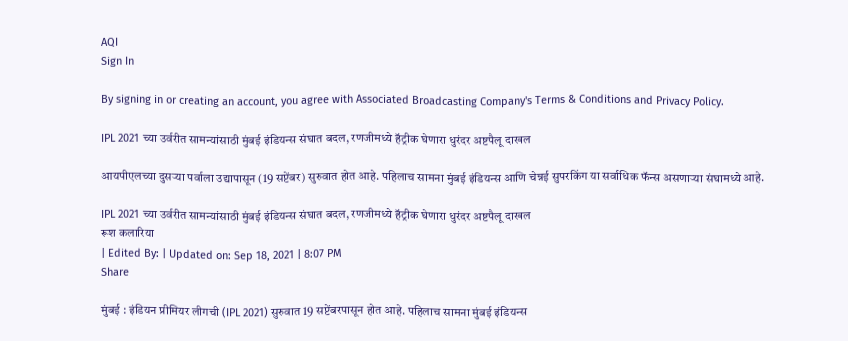AQI
Sign In

By signing in or creating an account, you agree with Associated Broadcasting Company's Terms & Conditions and Privacy Policy.

IPL 2021 च्या उर्वरीत सामन्यांसाठी मुंबई इंडियन्स संघात बदल, रणजीमध्ये हॅट्रीक घेणारा धुरंदर अष्टपैलू दाखल

आयपीएलच्या दुसऱ्या पर्वाला उद्यापासून (19 सप्टेंबर) सुरुवात होत आहे. पहिलाच सामना मुंबई इंडियन्स आणि चेन्नई सुपरकिंग या सर्वाधिक फॅन्स असणाऱ्या संघामध्ये आहे.

IPL 2021 च्या उर्वरीत सामन्यांसाठी मुंबई इंडियन्स संघात बदल, रणजीमध्ये हॅट्रीक घेणारा धुरंदर अष्टपैलू दाखल
रूश कलारिया
| Edited By: | Updated on: Sep 18, 2021 | 8:07 PM
Share

मुंबई : इंडियन प्रीमियर लीगची (IPL 2021) सुरुवात 19 सप्टेंबरपासून होत आहे. पहिलाच सामना मुंबई इंडियन्स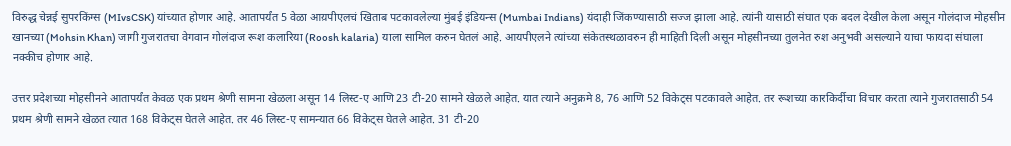विरुद्ध चेन्नई सुपरकिंग्स (MIvsCSK) यांच्यात होणार आहे. आतापर्यंत 5 वेळा आय़पीएलचं खिताब पटकावलेल्या मुंबई इंडियन्स (Mumbai Indians) यंदाही जिंकण्यासाठी सज्ज झाला आहे. त्यांनी यासाठी संघात एक बदल देखील केला असून गोलंदाज मोहसीन खानच्या (Mohsin Khan) जागी गुजरातचा वेगवान गोलंदाज रूश कलारिया (Roosh kalaria) याला सामिल करुन घेतलं आहे. आयपीएलने त्यांच्या संकेतस्थळावरुन ही माहिती दिली असून मोहसीनच्या तुलनेत रुश अनुभवी असल्याने याचा फायदा संघाला नक्कीच होणार आहे.

उत्तर प्रदेशच्या मोहसीनने आतापर्यंत केवळ एक प्रथम श्रेणी सामना खेळला असून 14 लिस्ट-ए आणि 23 टी-20 सामने खेळले आहेत. यात त्याने अनुक्रमे 8, 76 आणि 52 विकेट्स पटकावले आहेत. तर रूशच्या कारकिर्दीचा विचार करता त्याने गुजरातसाठी 54 प्रथम श्रेणी सामने खेळत त्यात 168 विकेट्स घेतले आहेत. तर 46 लिस्ट-ए सामन्यात 66 विकेट्स घेतले आहेत. 31 टी-20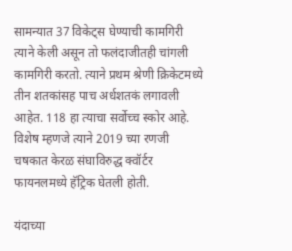सामन्यात 37 विकेट्स घेण्याची कामगिरी त्याने केली असून तो फलंदाजीतही चांगली कामगिरी करतो. त्याने प्रथम श्रेणी क्रिकेटमध्ये तीन शतकांसह पाच अर्धशतकं लगावली आहेत. 118 हा त्याचा सर्वोच्च स्कोर आहे. विशेष म्हणजे त्याने 2019 च्या रणजी चषकात केरळ संघाविरुद्ध क्वॉर्टर फायनलमध्ये हॅट्रिक घेतली होती.

यंदाच्या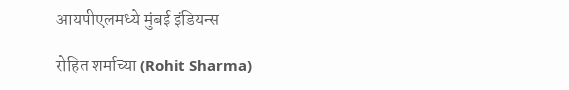आयपीएलमध्ये मुंबई इंडियन्स

रोहित शर्माच्या (Rohit Sharma)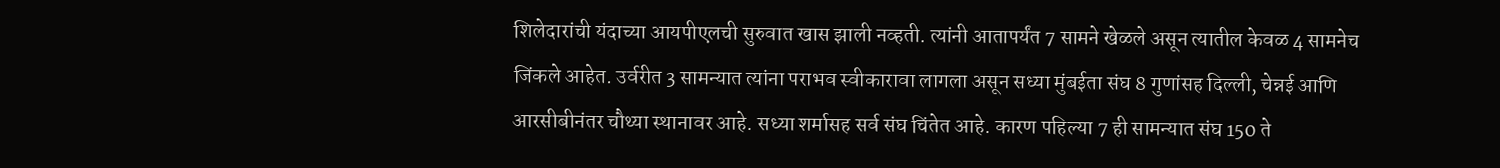शिलेदारांची यंदाच्या आयपीएलची सुरुवात खास झाली नव्हती. त्यांनी आतापर्यंत 7 सामने खेळले असून त्यातील केवळ 4 सामनेच जिंकले आहेत. उर्वरीत 3 सामन्यात त्यांना पराभव स्वीकारावा लागला असून सध्या मुंबईता संघ 8 गुणांसह दिल्ली, चेन्नई आणि आरसीबीनंतर चौथ्या स्थानावर आहे. सध्या शर्मासह सर्व संघ चिंतेत आहे. कारण पहिल्या 7 ही सामन्यात संघ 150 ते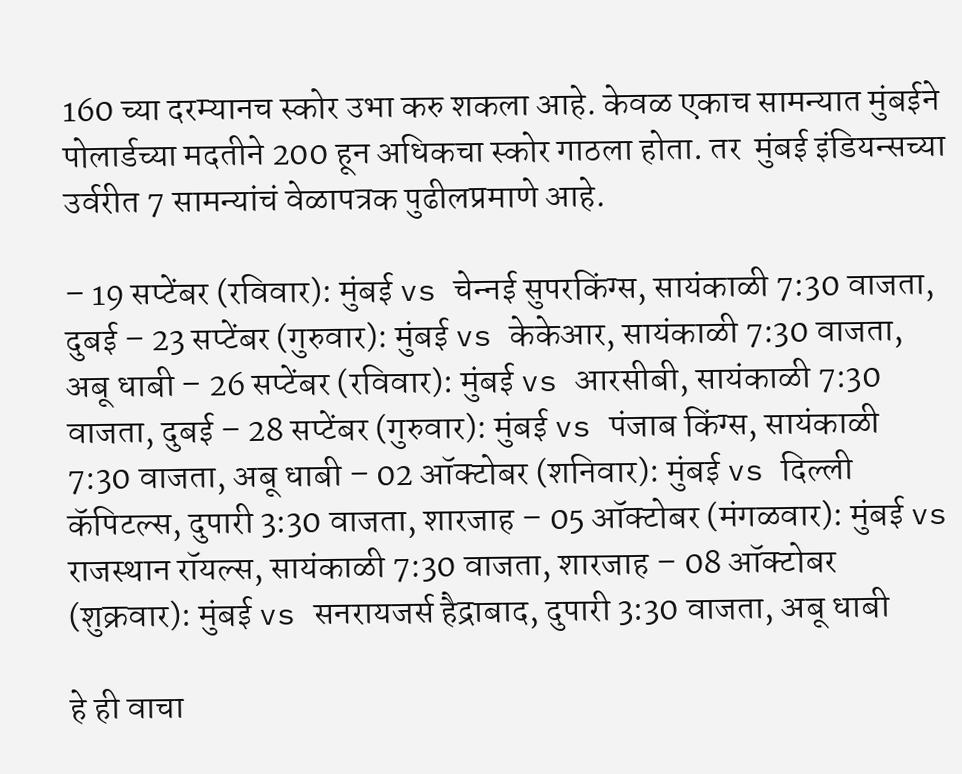160 च्या दरम्यानच स्कोर उभा करु शकला आहे. केवळ एकाच सामन्यात मुंबईने पोलार्डच्या मदतीने 200 हून अधिकचा स्कोर गाठला होता. तर  मुंबई इंडियन्सच्या उर्वरीत 7 सामन्यांचं वेळापत्रक पुढीलप्रमाणे आहे.

– 19 सप्टेंबर (रविवार): मुंबई vs चेन्‍नई सुपरकिंग्‍स, सायंकाळी 7:30 वाजता, दुबई – 23 सप्टेंबर (गुरुवार): मुंबई vs केकेआर, सायंकाळी 7:30 वाजता, अबू धाबी – 26 सप्टेंबर (रविवार): मुंबई vs आरसीबी, सायंकाळी 7:30 वाजता, दुबई – 28 सप्टेंबर (गुरुवार): मुंबई vs पंजाब किंग्‍स, सायंकाळी 7:30 वाजता, अबू धाबी – 02 ऑक्टोबर (शनिवार): मुंबई vs दिल्‍ली कॅपिटल्‍स, दुपारी 3:30 वाजता, शारजाह – 05 ऑक्टोबर (मंगळवार): मुंबई vs राजस्‍थान रॉयल्‍स, सायंकाळी 7:30 वाजता, शारजाह – 08 ऑक्टोबर (शुक्रवार): मुंबई vs सनरायजर्स हैद्राबाद, दुपारी 3:30 वाजता, अबू धाबी

हे ही वाचा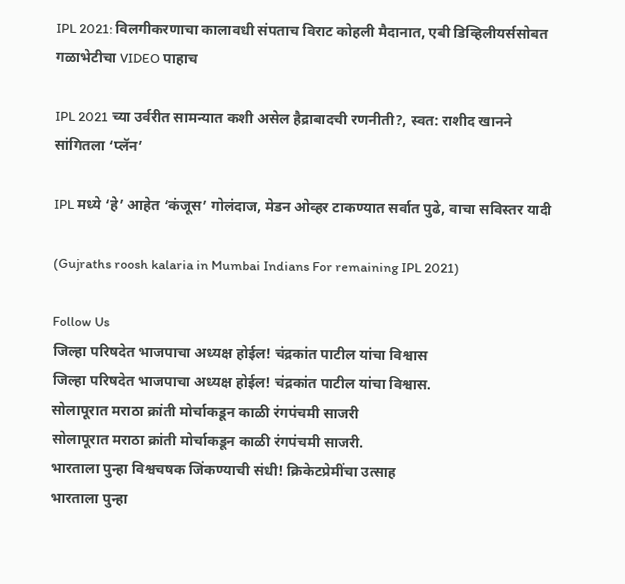IPL 2021: विलगीकरणाचा कालावधी संपताच विराट कोहली मैदानात, एबी डिव्हिलीयर्ससोबत गळाभेटीचा VIDEO पाहाच

IPL 2021 च्या उर्वरीत सामन्यात कशी असेल हैद्राबादची रणनीती?, स्वत: राशीद खानने सांगितला ‘प्लॅन’

IPL मध्ये ‘हे’ आहेत ‘कंजूस’ गोलंदाज, मेडन ओव्हर टाकण्यात सर्वात पुढे, वाचा सविस्तर यादी

(Gujraths roosh kalaria in Mumbai Indians For remaining IPL 2021)

Follow Us
जिल्हा परिषदेत भाजपाचा अध्यक्ष होईल! चंद्रकांत पाटील यांचा विश्वास
जिल्हा परिषदेत भाजपाचा अध्यक्ष होईल! चंद्रकांत पाटील यांचा विश्वास.
सोलापूरात मराठा क्रांती मोर्चाकडून काळी रंगपंचमी साजरी
सोलापूरात मराठा क्रांती मोर्चाकडून काळी रंगपंचमी साजरी.
भारताला पुन्हा विश्वचषक जिंकण्याची संधी! क्रिकेटप्रेमींचा उत्साह
भारताला पुन्हा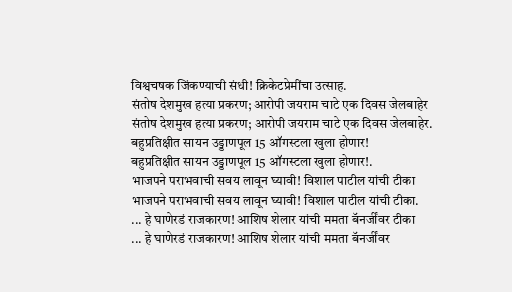विश्वचषक जिंकण्याची संधी! क्रिकेटप्रेमींचा उत्साह.
संतोष देशमुख हत्या प्रकरण; आरोपी जयराम चाटे एक दिवस जेलबाहेर
संतोष देशमुख हत्या प्रकरण; आरोपी जयराम चाटे एक दिवस जेलबाहेर.
बहुप्रतिक्षीत सायन उड्डाणपूल 15 ऑगस्टला खुला होणार!
बहुप्रतिक्षीत सायन उड्डाणपूल 15 ऑगस्टला खुला होणार!.
भाजपने पराभवाची सवय लावून घ्यावी! विशाल पाटील यांची टीका
भाजपने पराभवाची सवय लावून घ्यावी! विशाल पाटील यांची टीका.
... हे घाणेरडं राजकारण! आशिष शेलार यांची ममता बॅनर्जींवर टीका
... हे घाणेरडं राजकारण! आशिष शेलार यांची ममता बॅनर्जींवर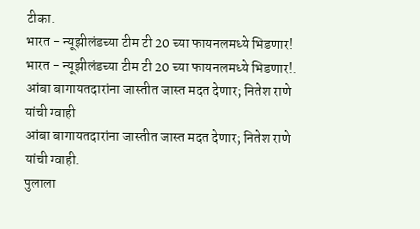टीका.
भारत - न्यूझीलंडच्या टीम टी 20 च्या फायनलमध्ये भिडणार!
भारत - न्यूझीलंडच्या टीम टी 20 च्या फायनलमध्ये भिडणार!.
आंबा बागायतदारांना जास्तीत जास्त मदत देणार; नितेश राणे यांची ग्वाही
आंबा बागायतदारांना जास्तीत जास्त मदत देणार; नितेश राणे यांची ग्वाही.
पुलाला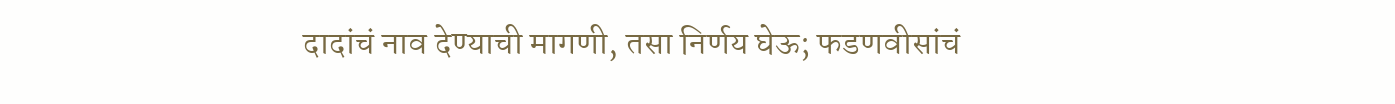दादांचं नाव देण्याची मागणी, तसा निर्णय घेऊ; फडणवीसांचं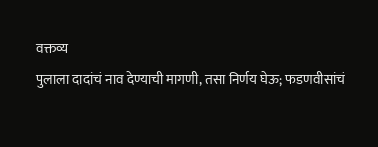वक्तव्य
पुलाला दादांचं नाव देण्याची मागणी, तसा निर्णय घेऊ; फडणवीसांचं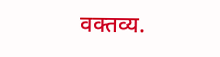वक्तव्य.